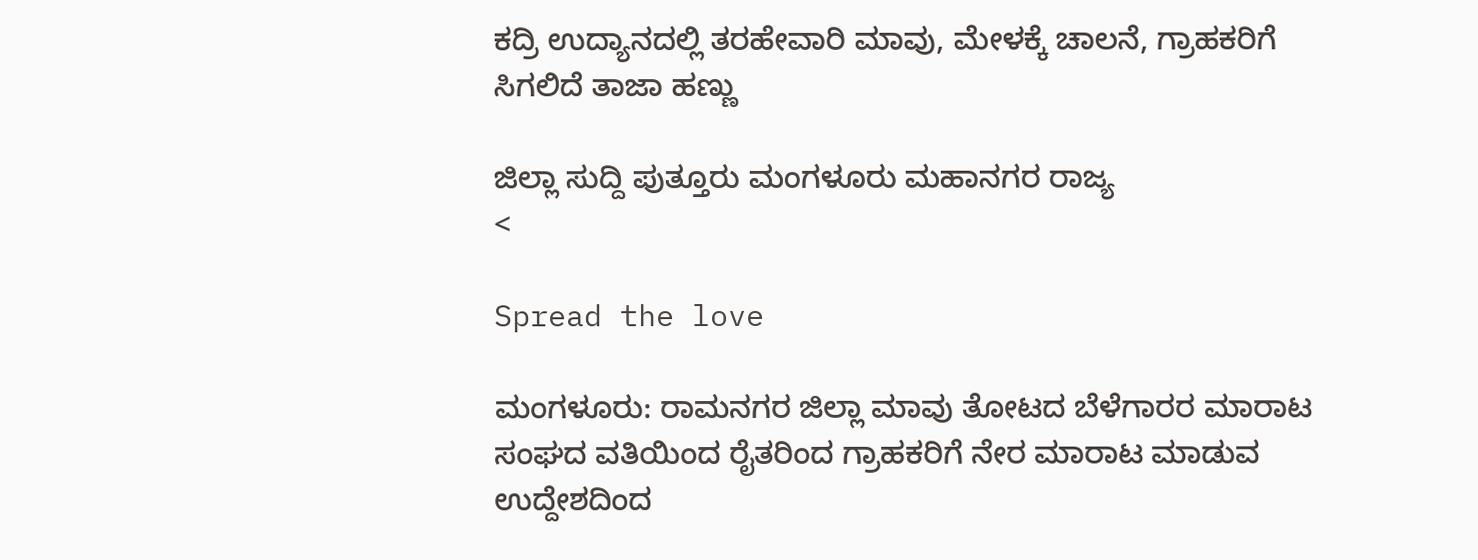ಕದ್ರಿ ಉದ್ಯಾನದಲ್ಲಿ ತರಹೇವಾರಿ ಮಾವು, ಮೇಳಕ್ಕೆ ಚಾಲನೆ, ಗ್ರಾಹಕರಿಗೆ ಸಿಗಲಿದೆ ತಾಜಾ ಹಣ್ಣು

ಜಿಲ್ಲಾ ಸುದ್ದಿ ಪುತ್ತೂರು ಮಂಗಳೂರು ಮಹಾನಗರ ರಾಜ್ಯ
<

Spread the love

ಮಂಗಳೂರು: ರಾಮನಗರ ಜಿಲ್ಲಾ ಮಾವು ತೋಟದ ಬೆಳೆಗಾರರ ಮಾರಾಟ ಸಂಘದ ವತಿಯಿಂದ ರೈತರಿಂದ ಗ್ರಾಹಕರಿಗೆ ನೇರ ಮಾರಾಟ ಮಾಡುವ ಉದ್ದೇಶದಿಂದ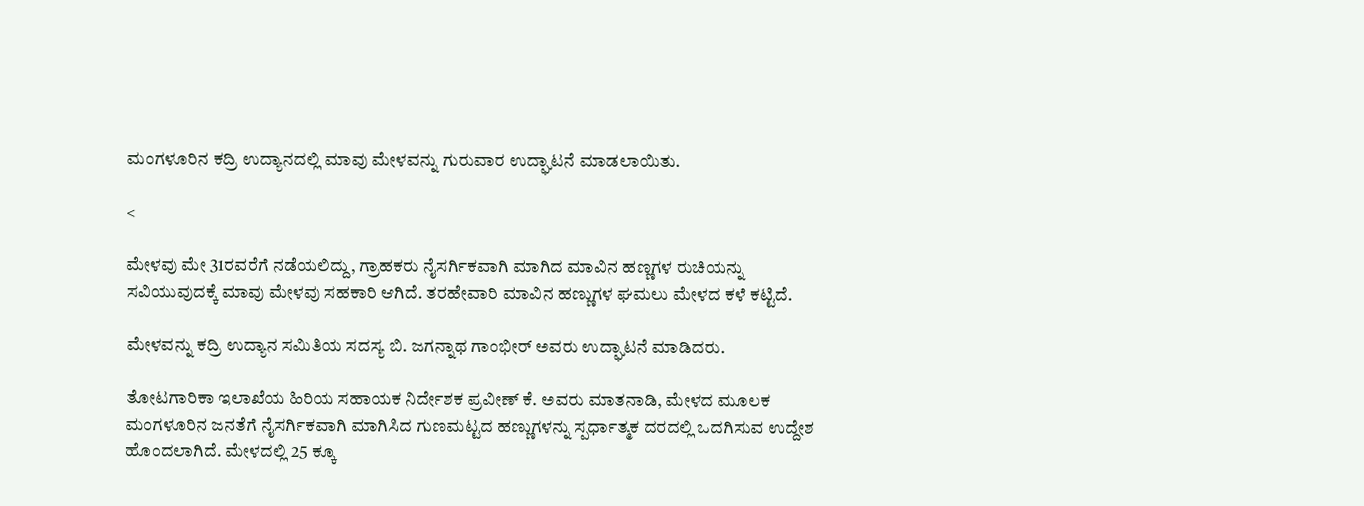ಮಂಗಳೂರಿನ ಕದ್ರಿ ಉದ್ಯಾನದಲ್ಲಿ ಮಾವು ಮೇಳವನ್ನು ಗುರುವಾರ ಉದ್ಘಾಟನೆ ಮಾಡಲಾಯಿತು.

<

ಮೇಳವು ಮೇ 31ರವರೆಗೆ ನಡೆಯಲಿದ್ದು, ಗ್ರಾಹಕರು ನೈಸರ್ಗಿಕವಾಗಿ ಮಾಗಿದ ಮಾವಿನ ಹಣ್ಣಗಳ ರುಚಿಯನ್ನು ಸವಿಯುವುದಕ್ಕೆ ಮಾವು ಮೇಳವು ಸಹಕಾರಿ ಆಗಿದೆ. ತರಹೇವಾರಿ ಮಾವಿನ ಹಣ್ಣುಗಳ ಘಮಲು ಮೇಳದ ಕಳೆ ಕಟ್ಟಿದೆ.

ಮೇಳವನ್ನು ಕದ್ರಿ ಉದ್ಯಾನ ಸಮಿತಿಯ ಸದಸ್ಯ ಬಿ. ಜಗನ್ನಾಥ ಗಾಂಭೀರ್ ಅವರು ಉದ್ಘಾಟನೆ ಮಾಡಿದರು.

ತೋಟಗಾರಿಕಾ ಇಲಾಖೆಯ ಹಿರಿಯ ಸಹಾಯಕ ನಿರ್ದೇಶಕ ಪ್ರವೀಣ್ ಕೆ. ಅವರು ಮಾತನಾಡಿ, ಮೇಳದ ಮೂಲಕ ಮಂಗಳೂರಿನ ಜನತೆಗೆ ನೈಸರ್ಗಿಕವಾಗಿ ಮಾಗಿಸಿದ ಗುಣಮಟ್ಟದ ಹಣ್ಣುಗಳನ್ನು ಸ್ಪರ್ಧಾತ್ಮಕ ದರದಲ್ಲಿ ಒದಗಿಸುವ ಉದ್ದೇಶ ಹೊಂದಲಾಗಿದೆ. ಮೇಳದಲ್ಲಿ 25 ಕ್ಕೂ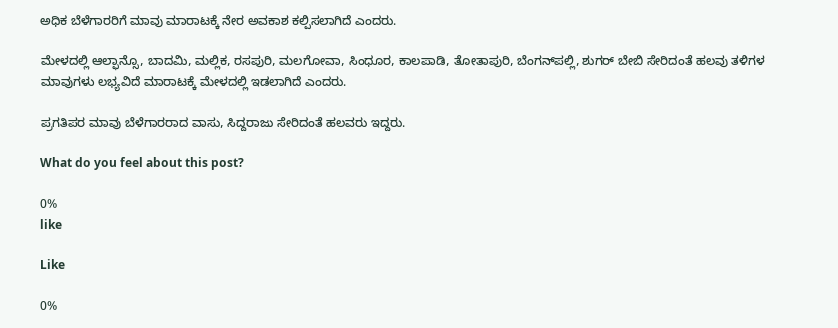ಅಧಿಕ ಬೆಳೆಗಾರರಿಗೆ ಮಾವು ಮಾರಾಟಕ್ಕೆ ನೇರ ಅವಕಾಶ ಕಲ್ಪಿಸಲಾಗಿದೆ ಎಂದರು.

ಮೇಳದಲ್ಲಿ ಆಲ್ಫಾನ್ಸೊ, ಬಾದಮಿ, ಮಲ್ಲಿಕ, ರಸಪುರಿ, ಮಲಗೋವಾ, ಸಿಂಧೂರ, ಕಾಲಪಾಡಿ, ತೋತಾಪುರಿ, ಬೆಂಗನ್‌ಪಲ್ಲಿ, ಶುಗರ್ ಬೇಬಿ ಸೇರಿದಂತೆ ಹಲವು ತಳಿಗಳ ಮಾವುಗಳು ಲಭ್ಯವಿದೆ ಮಾರಾಟಕ್ಕೆ ಮೇಳದಲ್ಲಿ ಇಡಲಾಗಿದೆ ಎಂದರು.

ಪ್ರಗತಿಪರ ಮಾವು ಬೆಳೆಗಾರರಾದ ವಾಸು, ಸಿದ್ದರಾಜು ಸೇರಿದಂತೆ ಹಲವರು ಇದ್ದರು.

What do you feel about this post?

0%
like

Like

0%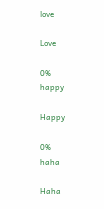love

Love

0%
happy

Happy

0%
haha

Haha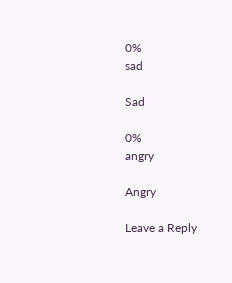0%
sad

Sad

0%
angry

Angry

Leave a Reply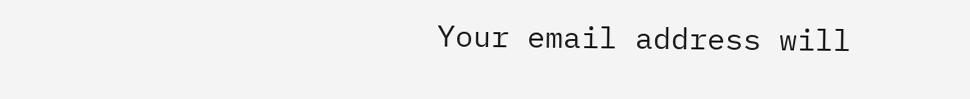Your email address will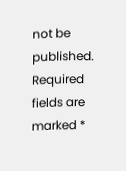not be published. Required fields are marked *